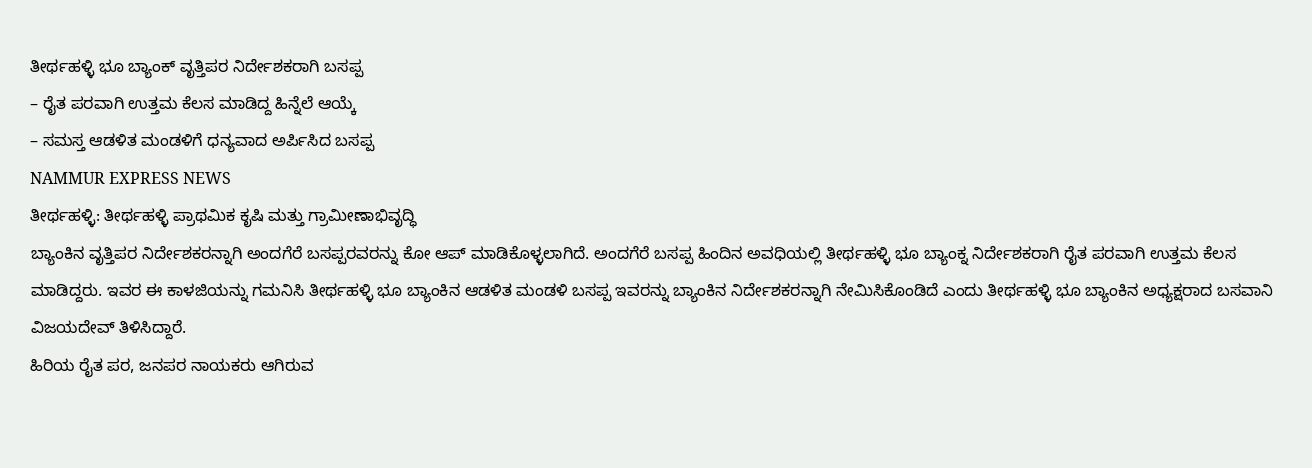ತೀರ್ಥಹಳ್ಳಿ ಭೂ ಬ್ಯಾಂಕ್ ವೃತ್ತಿಪರ ನಿರ್ದೇಶಕರಾಗಿ ಬಸಪ್ಪ
– ರೈತ ಪರವಾಗಿ ಉತ್ತಮ ಕೆಲಸ ಮಾಡಿದ್ದ ಹಿನ್ನೆಲೆ ಆಯ್ಕೆ
– ಸಮಸ್ತ ಆಡಳಿತ ಮಂಡಳಿಗೆ ಧನ್ಯವಾದ ಅರ್ಪಿಸಿದ ಬಸಪ್ಪ
NAMMUR EXPRESS NEWS
ತೀರ್ಥಹಳ್ಳಿ: ತೀರ್ಥಹಳ್ಳಿ ಪ್ರಾಥಮಿಕ ಕೃಷಿ ಮತ್ತು ಗ್ರಾಮೀಣಾಭಿವೃದ್ಧಿ
ಬ್ಯಾಂಕಿನ ವೃತ್ತಿಪರ ನಿರ್ದೇಶಕರನ್ನಾಗಿ ಅಂದಗೆರೆ ಬಸಪ್ಪರವರನ್ನು ಕೋ ಆಪ್ ಮಾಡಿಕೊಳ್ಳಲಾಗಿದೆ. ಅಂದಗೆರೆ ಬಸಪ್ಪ ಹಿಂದಿನ ಅವಧಿಯಲ್ಲಿ ತೀರ್ಥಹಳ್ಳಿ ಭೂ ಬ್ಯಾಂಕ್ನ ನಿರ್ದೇಶಕರಾಗಿ ರೈತ ಪರವಾಗಿ ಉತ್ತಮ ಕೆಲಸ ಮಾಡಿದ್ದರು. ಇವರ ಈ ಕಾಳಜಿಯನ್ನು ಗಮನಿಸಿ ತೀರ್ಥಹಳ್ಳಿ ಭೂ ಬ್ಯಾಂಕಿನ ಆಡಳಿತ ಮಂಡಳಿ ಬಸಪ್ಪ ಇವರನ್ನು ಬ್ಯಾಂಕಿನ ನಿರ್ದೇಶಕರನ್ನಾಗಿ ನೇಮಿಸಿಕೊಂಡಿದೆ ಎಂದು ತೀರ್ಥಹಳ್ಳಿ ಭೂ ಬ್ಯಾಂಕಿನ ಅಧ್ಯಕ್ಷರಾದ ಬಸವಾನಿ ವಿಜಯದೇವ್ ತಿಳಿಸಿದ್ದಾರೆ.
ಹಿರಿಯ ರೈತ ಪರ, ಜನಪರ ನಾಯಕರು ಆಗಿರುವ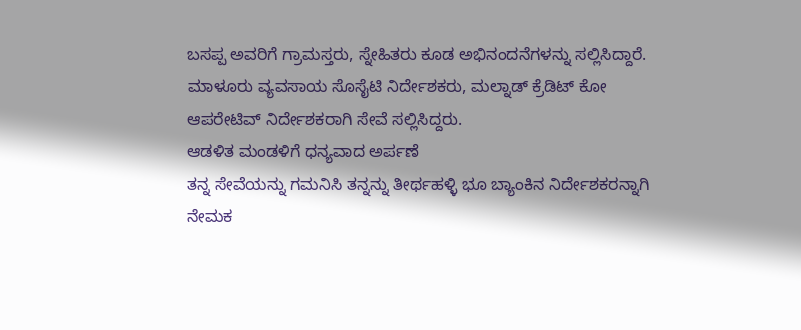ಬಸಪ್ಪ ಅವರಿಗೆ ಗ್ರಾಮಸ್ತರು, ಸ್ನೇಹಿತರು ಕೂಡ ಅಭಿನಂದನೆಗಳನ್ನು ಸಲ್ಲಿಸಿದ್ದಾರೆ.
ಮಾಳೂರು ವ್ಯವಸಾಯ ಸೊಸೈಟಿ ನಿರ್ದೇಶಕರು, ಮಲ್ನಾಡ್ ಕ್ರೆಡಿಟ್ ಕೋ ಆಪರೇಟಿವ್ ನಿರ್ದೇಶಕರಾಗಿ ಸೇವೆ ಸಲ್ಲಿಸಿದ್ದರು.
ಆಡಳಿತ ಮಂಡಳಿಗೆ ಧನ್ಯವಾದ ಅರ್ಪಣೆ
ತನ್ನ ಸೇವೆಯನ್ನು ಗಮನಿಸಿ ತನ್ನನ್ನು ತೀರ್ಥಹಳ್ಳಿ ಭೂ ಬ್ಯಾಂಕಿನ ನಿರ್ದೇಶಕರನ್ನಾಗಿ ನೇಮಕ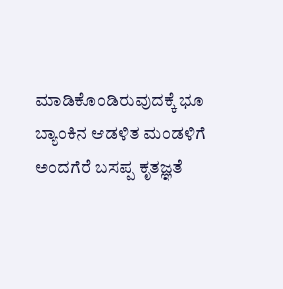ಮಾಡಿಕೊಂಡಿರುವುದಕ್ಕೆ ಭೂ ಬ್ಯಾಂಕಿನ ಆಡಳಿತ ಮಂಡಳಿಗೆ ಅಂದಗೆರೆ ಬಸಪ್ಪ ಕೃತಜ್ಞತೆ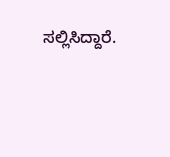ಸಲ್ಲಿಸಿದ್ದಾರೆ.